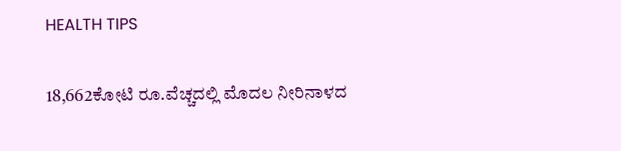HEALTH TIPS

18,662ಕೋಟಿ ರೂ.ವೆಚ್ಚದಲ್ಲಿ ಮೊದಲ ನೀರಿನಾಳದ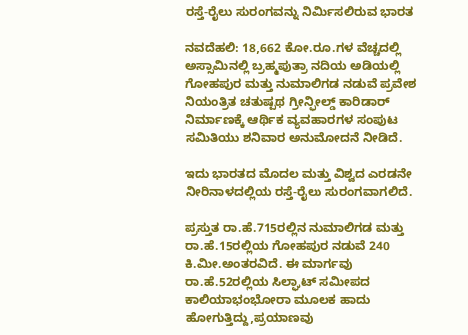ರಸ್ತೆ-ರೈಲು ಸುರಂಗವನ್ನು ನಿರ್ಮಿಸಲಿರುವ ಭಾರತ

ನವದೆಹಲಿ: 18,662 ಕೋ.ರೂ.ಗಳ ವೆಚ್ಚದಲ್ಲಿ ಅಸ್ಸಾಮಿನಲ್ಲಿ ಬ್ರಹ್ಮಪುತ್ರಾ ನದಿಯ ಅಡಿಯಲ್ಲಿ ಗೋಹಪುರ ಮತ್ತು ನುಮಾಲಿಗಡ ನಡುವೆ ಪ್ರವೇಶ ನಿಯಂತ್ರಿತ ಚತುಷ್ಪಥ ಗ್ರೀನ್ಫೀಲ್ಡ್ ಕಾರಿಡಾರ್ ನಿರ್ಮಾಣಕ್ಕೆ ಆರ್ಥಿಕ ವ್ಯವಹಾರಗಳ ಸಂಪುಟ ಸಮಿತಿಯು ಶನಿವಾರ ಅನುಮೋದನೆ ನೀಡಿದೆ.

ಇದು ಭಾರತದ ಮೊದಲ ಮತ್ತು ವಿಶ್ವದ ಎರಡನೇ ನೀರಿನಾಳದಲ್ಲಿಯ ರಸ್ತೆ-ರೈಲು ಸುರಂಗವಾಗಲಿದೆ.

ಪ್ರಸ್ತುತ ರಾ.ಹೆ.715ರಲ್ಲಿನ ನುಮಾಲಿಗಡ ಮತ್ತು ರಾ.ಹೆ.15ರಲ್ಲಿಯ ಗೋಹಪುರ ನಡುವೆ 240 ಕಿ.ಮೀ.ಅಂತರವಿದೆ. ಈ ಮಾರ್ಗವು ರಾ.ಹೆ.52ರಲ್ಲಿಯ ಸಿಲ್ಘಾಟ್ ಸಮೀಪದ ಕಾಲಿಯಾಭಂಭೋರಾ ಮೂಲಕ ಹಾದು ಹೋಗುತ್ತಿದ್ದು,ಪ್ರಯಾಣವು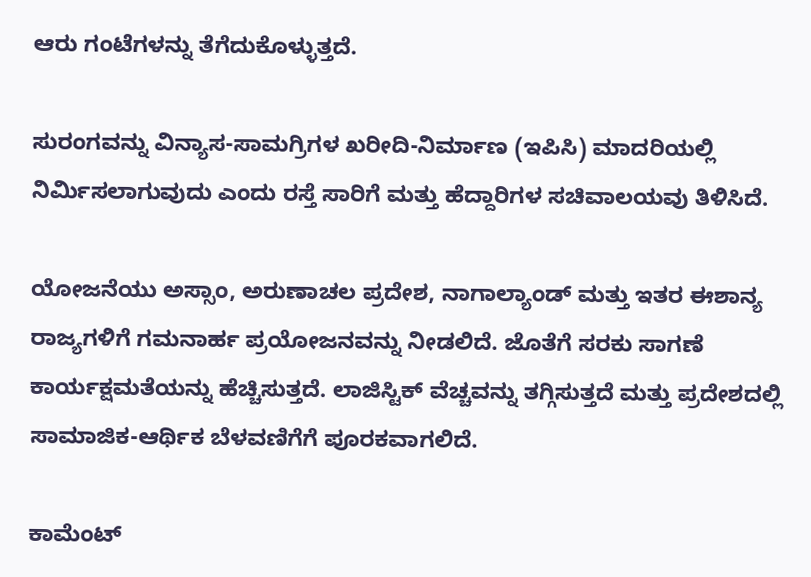ಆರು ಗಂಟೆಗಳನ್ನು ತೆಗೆದುಕೊಳ್ಳುತ್ತದೆ.

ಸುರಂಗವನ್ನು ವಿನ್ಯಾಸ-ಸಾಮಗ್ರಿಗಳ ಖರೀದಿ-ನಿರ್ಮಾಣ (ಇಪಿಸಿ) ಮಾದರಿಯಲ್ಲಿ ನಿರ್ಮಿಸಲಾಗುವುದು ಎಂದು ರಸ್ತೆ ಸಾರಿಗೆ ಮತ್ತು ಹೆದ್ದಾರಿಗಳ ಸಚಿವಾಲಯವು ತಿಳಿಸಿದೆ.

ಯೋಜನೆಯು ಅಸ್ಸಾಂ, ಅರುಣಾಚಲ ಪ್ರದೇಶ, ನಾಗಾಲ್ಯಾಂಡ್ ಮತ್ತು ಇತರ ಈಶಾನ್ಯ ರಾಜ್ಯಗಳಿಗೆ ಗಮನಾರ್ಹ ಪ್ರಯೋಜನವನ್ನು ನೀಡಲಿದೆ. ಜೊತೆಗೆ ಸರಕು ಸಾಗಣೆ ಕಾರ್ಯಕ್ಷಮತೆಯನ್ನು ಹೆಚ್ಚಿಸುತ್ತದೆ. ಲಾಜಿಸ್ಟಿಕ್ ವೆಚ್ಚವನ್ನು ತಗ್ಗಿಸುತ್ತದೆ ಮತ್ತು ಪ್ರದೇಶದಲ್ಲಿ ಸಾಮಾಜಿಕ-ಆರ್ಥಿಕ ಬೆಳವಣಿಗೆಗೆ ಪೂರಕವಾಗಲಿದೆ.

ಕಾಮೆಂಟ್‌‌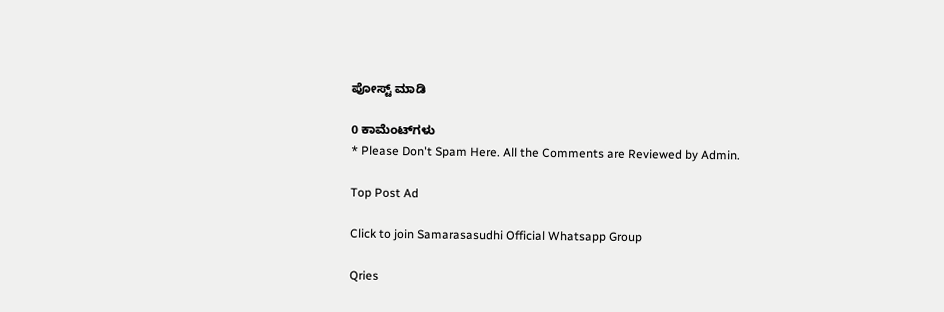ಪೋಸ್ಟ್‌ ಮಾಡಿ

0 ಕಾಮೆಂಟ್‌ಗಳು
* Please Don't Spam Here. All the Comments are Reviewed by Admin.

Top Post Ad

Click to join Samarasasudhi Official Whatsapp Group

Qries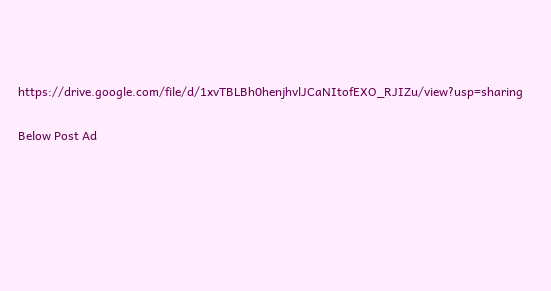https://drive.google.com/file/d/1xvTBLBh0henjhvlJCaNItofEXO_RJIZu/view?usp=sharing

Below Post Ad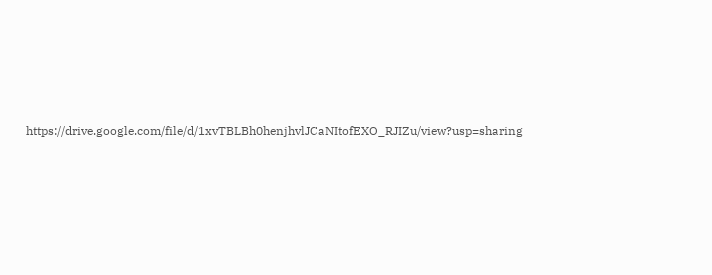https://drive.google.com/file/d/1xvTBLBh0henjhvlJCaNItofEXO_RJIZu/view?usp=sharing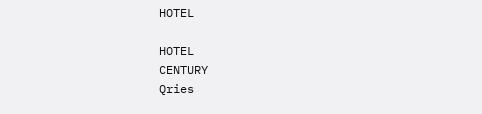HOTEL

HOTEL
CENTURY
Qries